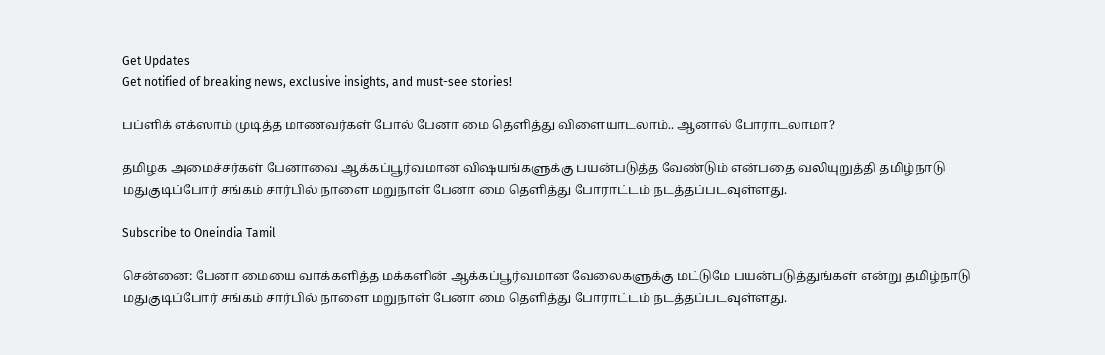Get Updates
Get notified of breaking news, exclusive insights, and must-see stories!

பப்ளிக் எக்ஸாம் முடித்த மாணவர்கள் போல் பேனா மை தெளித்து விளையாடலாம்.. ஆனால் போராடலாமா?

தமிழக அமைச்சர்கள் பேனாவை ஆக்கப்பூர்வமான விஷயங்களுக்கு பயன்படுத்த வேண்டும் என்பதை வலியுறுத்தி தமிழ்நாடு மதுகுடிப்போர் சங்கம் சார்பில் நாளை மறுநாள் பேனா மை தெளித்து போராட்டம் நடத்தப்படவுள்ளது.

Subscribe to Oneindia Tamil

சென்னை: பேனா மையை வாக்களித்த மக்களின் ஆக்கப்பூர்வமான வேலைகளுக்கு மட்டுமே பயன்படுத்துங்கள் என்று தமிழ்நாடு மதுகுடிப்போர் சங்கம் சார்பில் நாளை மறுநாள் பேனா மை தெளித்து போராட்டம் நடத்தப்படவுள்ளது.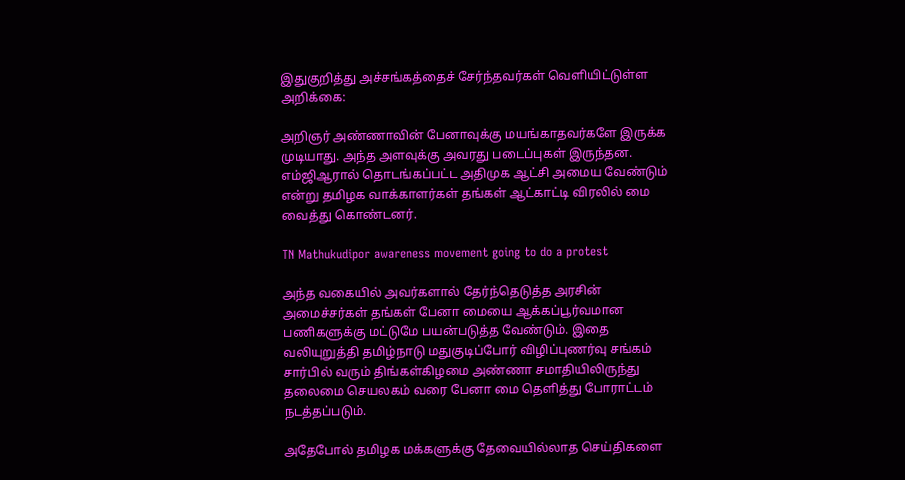இதுகுறித்து அச்சங்கத்தைச் சேர்ந்தவர்கள் வெளியிட்டுள்ள அறிக்கை:

அறிஞர் அண்ணாவின் பேனாவுக்கு மயங்காதவர்களே இருக்க முடியாது. அந்த அளவுக்கு அவரது படைப்புகள் இருந்தன. எம்ஜிஆரால் தொடங்கப்பட்ட அதிமுக ஆட்சி அமைய வேண்டும் என்று தமிழக வாக்காளர்கள் தங்கள் ஆட்காட்டி விரலில் மை வைத்து கொண்டனர்.

TN Mathukudipor awareness movement going to do a protest

அந்த வகையில் அவர்களால் தேர்ந்தெடுத்த அரசின் அமைச்சர்கள் தங்கள் பேனா மையை ஆக்கப்பூர்வமான பணிகளுக்கு மட்டுமே பயன்படுத்த வேண்டும். இதை வலியுறுத்தி தமிழ்நாடு மதுகுடிப்போர் விழிப்புணர்வு சங்கம் சார்பில் வரும் திங்கள்கிழமை அண்ணா சமாதியிலிருந்து தலைமை செயலகம் வரை பேனா மை தெளித்து போராட்டம் நடத்தப்படும்.

அதேபோல் தமிழக மக்களுக்கு தேவையில்லாத செய்திகளை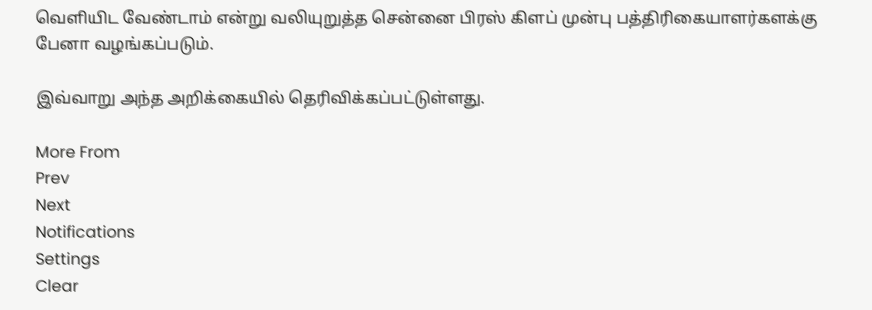வெளியிட வேண்டாம் என்று வலியுறுத்த சென்னை பிரஸ் கிளப் முன்பு பத்திரிகையாளர்களக்கு பேனா வழங்கப்படும்.

இவ்வாறு அந்த அறிக்கையில் தெரிவிக்கப்பட்டுள்ளது.

More From
Prev
Next
Notifications
Settings
Clear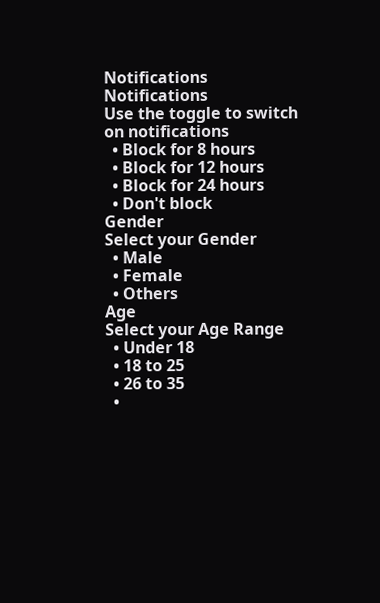Notifications
Notifications
Use the toggle to switch on notifications
  • Block for 8 hours
  • Block for 12 hours
  • Block for 24 hours
  • Don't block
Gender
Select your Gender
  • Male
  • Female
  • Others
Age
Select your Age Range
  • Under 18
  • 18 to 25
  • 26 to 35
  •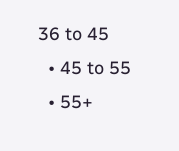36 to 45
  • 45 to 55
  • 55+